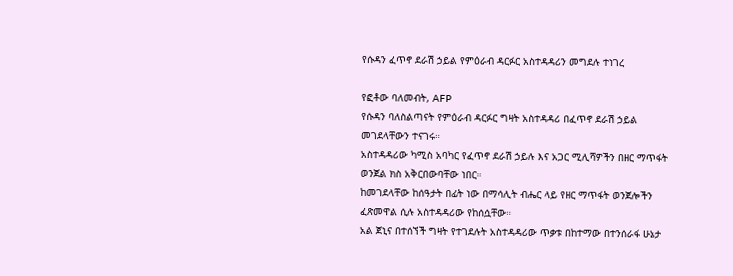የሱዳን ፈጥኖ ደራሽ ኃይል የምዕራብ ዳርፉር አስተዳዳሪን መግደሉ ተነገረ

የፎቶው ባለመብት, AFP
የሱዳን ባለስልጣናት የምዕራብ ዳርፉር ግዛት አስተዳዳሪ በፈጥኖ ደራሽ ኃይል መገደላቸውን ተናገሩ።
አስተዳዳሪው ካሚስ አባካር የፈጥኖ ደራሽ ኃይሉ እና አጋር ሚሊሻዎችን በዘር ማጥፋት ወንጀል ክስ አቅርበውባቸው ነበር።
ከመገደላቸው ከሰዓታት በፊት ነው በማሳሊት ብሔር ላይ የዘር ማጥፋት ወንጀሎችን ፈጽመዋል ሲሉ አስተዳዳሪው የከሰሷቸው።
አል ጀኒና በተሰኘች ግዛት የተገደሉት አስተዳዳሪው ጥቃቱ በከተማው በተንሰራፋ ሁኔታ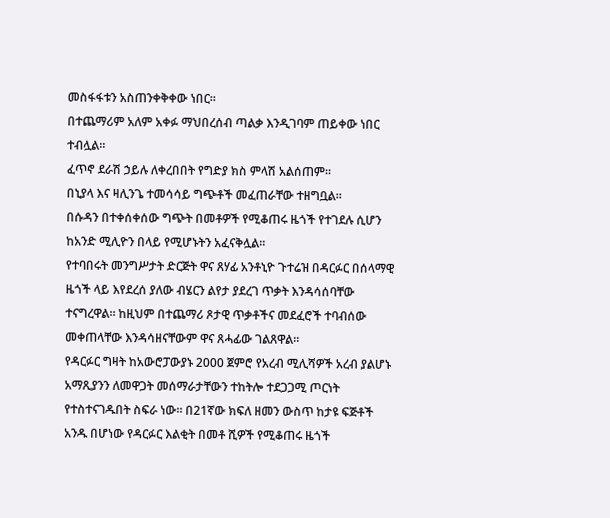መስፋፋቱን አስጠንቀቅቀው ነበር።
በተጨማሪም አለም አቀፉ ማህበረሰብ ጣልቃ እንዲገባም ጠይቀው ነበር ተብሏል።
ፈጥኖ ደራሽ ኃይሉ ለቀረበበት የግድያ ክስ ምላሽ አልሰጠም።
በኒያላ እና ዛሊንጌ ተመሳሳይ ግጭቶች መፈጠራቸው ተዘግቧል።
በሱዳን በተቀሰቀሰው ግጭት በመቶዎች የሚቆጠሩ ዜጎች የተገደሉ ሲሆን ከአንድ ሚሊዮን በላይ የሚሆኑትን አፈናቅሏል።
የተባበሩት መንግሥታት ድርጅት ዋና ጸሃፊ አንቶኒዮ ጉተሬዝ በዳርፉር በሰላማዊ ዜጎች ላይ እየደረሰ ያለው ብሄርን ልየታ ያደረገ ጥቃት እንዳሳሰባቸው ተናግረዋል። ከዚህም በተጨማሪ ጾታዊ ጥቃቶችና መደፈሮች ተባብሰው መቀጠላቸው እንዳሳዘናቸውም ዋና ጸሓፊው ገልጸዋል።
የዳርፉር ግዛት ከአውሮፓውያኑ 2000 ጀምሮ የአረብ ሚሊሻዎች አረብ ያልሆኑ አማጺያንን ለመዋጋት መሰማራታቸውን ተከትሎ ተደጋጋሚ ጦርነት የተስተናገዱበት ስፍራ ነው። በ21ኛው ክፍለ ዘመን ውስጥ ከታዩ ፍጅቶች አንዱ በሆነው የዳርፉር እልቂት በመቶ ሺዎች የሚቆጠሩ ዜጎች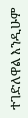ተገድለዋል እንዲሁም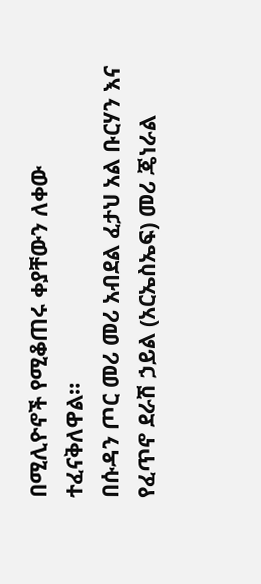በሚሊዮኖች የሚቆጠሩ ቀያቸውን ለቀው ተፈናቅለዋል።
በሱዳን ጦር መሪ መሪ አብደል ፈታህ አል ቡርሃን እና የፈጥኖ ደራሽ ኃይል (አርኤስኤፍ) መሪ ጄነራል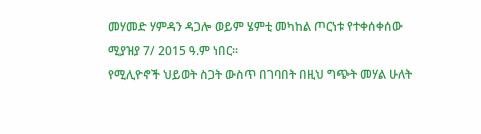መሃመድ ሃምዳን ዳጋሎ ወይም ሄምቲ መካከል ጦርነቱ የተቀሰቀሰው ሚያዝያ 7/ 2015 ዓ.ም ነበር።
የሚሊዮኖች ህይወት ስጋት ውስጥ በገባበት በዚህ ግጭት መሃል ሁለት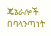ጄኔራሎች በባላንጣነት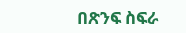በጽንፍ ስፍራ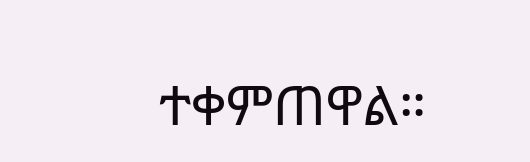ተቀምጠዋል።